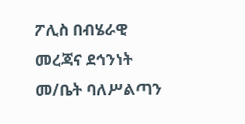ፖሊስ በብሄራዊ መረጃና ደኅንነት መ/ቤት ባለሥልጣን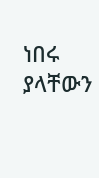ነበሩ ያላቸውን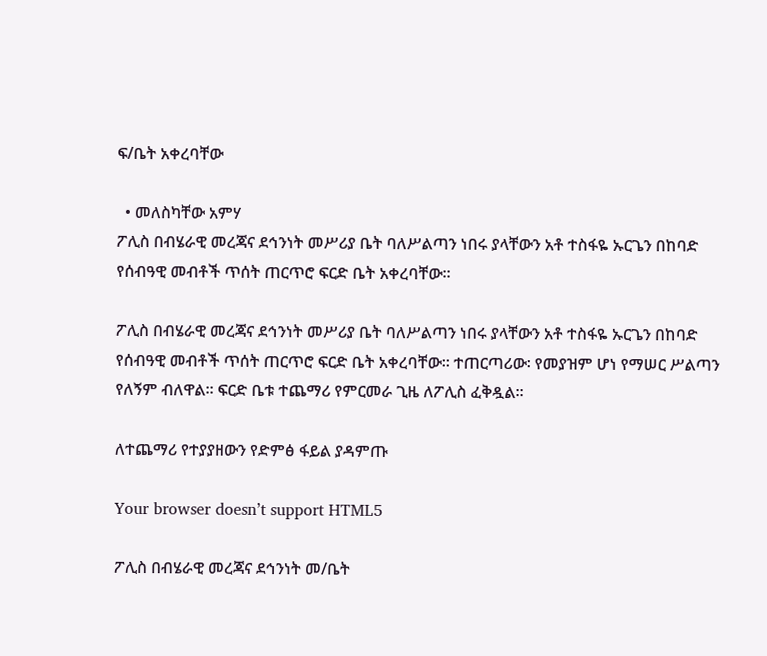ፍ/ቤት አቀረባቸው

  • መለስካቸው አምሃ
ፖሊስ በብሄራዊ መረጃና ደኅንነት መሥሪያ ቤት ባለሥልጣን ነበሩ ያላቸውን አቶ ተስፋዬ ኡርጌን በከባድ የሰብዓዊ መብቶች ጥሰት ጠርጥሮ ፍርድ ቤት አቀረባቸው።

ፖሊስ በብሄራዊ መረጃና ደኅንነት መሥሪያ ቤት ባለሥልጣን ነበሩ ያላቸውን አቶ ተስፋዬ ኡርጌን በከባድ የሰብዓዊ መብቶች ጥሰት ጠርጥሮ ፍርድ ቤት አቀረባቸው። ተጠርጣሪው፡ የመያዝም ሆነ የማሠር ሥልጣን የለኝም ብለዋል። ፍርድ ቤቱ ተጨማሪ የምርመራ ጊዜ ለፖሊስ ፈቅዷል።

ለተጨማሪ የተያያዘውን የድምፅ ፋይል ያዳምጡ

Your browser doesn’t support HTML5

ፖሊስ በብሄራዊ መረጃና ደኅንነት መ/ቤት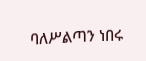ባለሥልጣን ነበሩ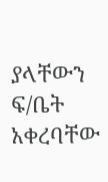ያላቸውን ፍ/ቤት አቀረባቸው